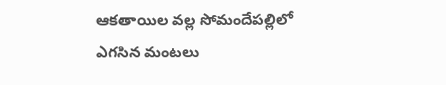ఆకతాయిల వల్ల సోమందేపల్లిలో ఎగసిన మంటలు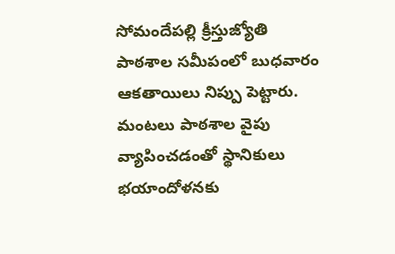సోమందేపల్లి క్రీస్తుజ్యోతి పాఠశాల సమీపంలో బుధవారం ఆకతాయిలు నిప్పు పెట్టారు. మంటలు పాఠశాల వైపు వ్యాపించడంతో స్థానికులు భయాందోళనకు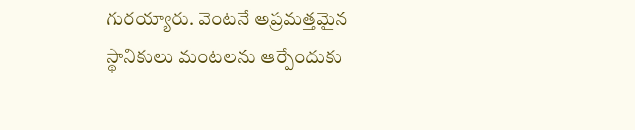గురయ్యారు. వెంటనే అప్రమత్తమైన స్థానికులు మంటలను ఆర్పేందుకు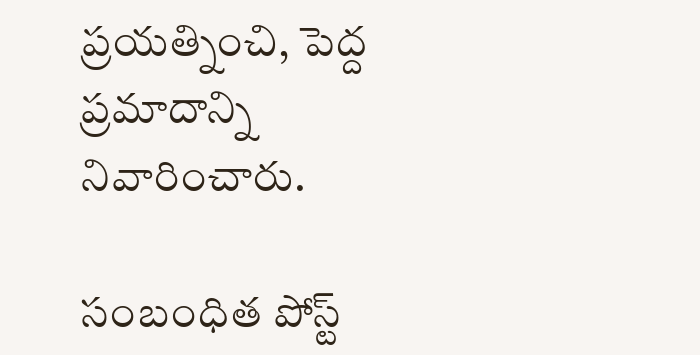ప్రయత్నించి, పెద్ద ప్రమాదాన్ని నివారించారు.

సంబంధిత పోస్ట్